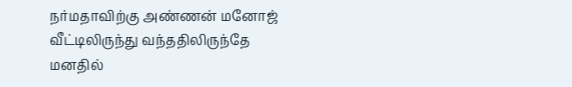நர்மதாவிற்கு அண்ணன் மனோஜ் வீட்டிலிருந்து வந்ததிலிருந்தே மனதில்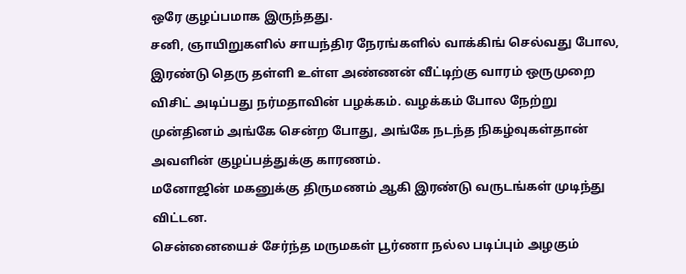ஒரே குழப்பமாக இருந்தது.
சனி, ஞாயிறுகளில் சாயந்திர நேரங்களில் வாக்கிங் செல்வது போல, இரண்டு தெரு தள்ளி உள்ள அண்ணன் வீட்டிற்கு வாரம் ஒருமுறை விசிட் அடிப்பது நர்மதாவின் பழக்கம். வழக்கம் போல நேற்று முன்தினம் அங்கே சென்ற போது, அங்கே நடந்த நிகழ்வுகள்தான் அவளின் குழப்பத்துக்கு காரணம்.
மனோஜின் மகனுக்கு திருமணம் ஆகி இரண்டு வருடங்கள் முடிந்து விட்டன.
சென்னையைச் சேர்ந்த மருமகள் பூர்ணா நல்ல படிப்பும் அழகும்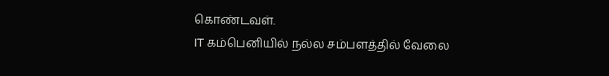கொண்டவள்.
IT கம்பெனியில் நல்ல சம்பளத்தில் வேலை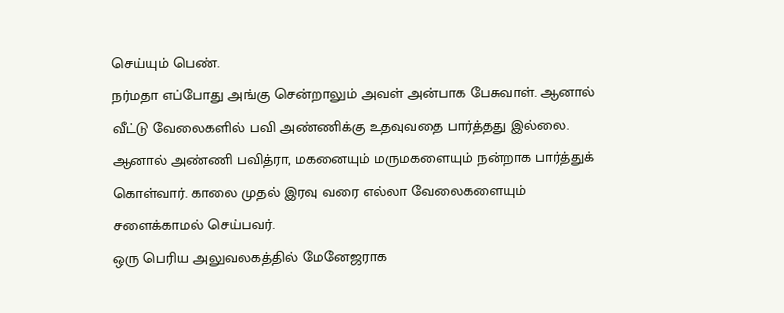செய்யும் பெண்.
நர்மதா எப்போது அங்கு சென்றாலும் அவள் அன்பாக பேசுவாள். ஆனால் வீட்டு வேலைகளில் பவி அண்ணிக்கு உதவுவதை பார்த்தது இல்லை. ஆனால் அண்ணி பவித்ரா, மகனையும் மருமகளையும் நன்றாக பார்த்துக் கொள்வார். காலை முதல் இரவு வரை எல்லா வேலைகளையும் சளைக்காமல் செய்பவர்.
ஒரு பெரிய அலுவலகத்தில் மேனேஜராக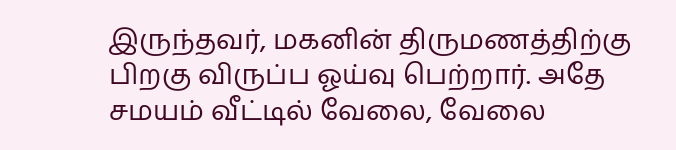இருந்தவர், மகனின் திருமணத்திற்கு பிறகு விருப்ப ஓய்வு பெற்றார். அதே சமயம் வீட்டில் வேலை, வேலை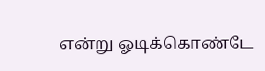என்று ஓடிக்கொண்டே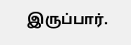இருப்பார்.